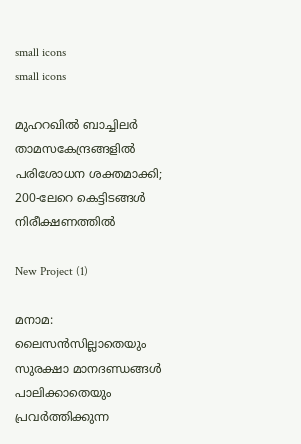small icons
small icons

മുഹറഖിൽ ബാച്ചിലർ താമസകേന്ദ്രങ്ങളിൽ പരിശോധന ശക്തമാക്കി; 200-ലേറെ കെട്ടിടങ്ങൾ നിരീക്ഷണത്തിൽ

New Project (1)

മനാമ: ലൈസൻസില്ലാതെയും സുരക്ഷാ മാനദണ്ഡങ്ങൾ പാലിക്കാതെയും പ്രവർത്തിക്കുന്ന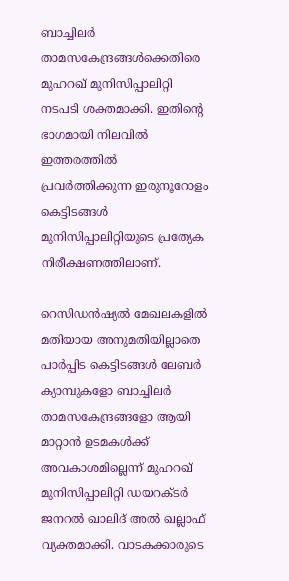ബാച്ചിലർ താമസകേന്ദ്രങ്ങൾക്കെതിരെ  മുഹറഖ് മുനിസിപ്പാലിറ്റി നടപടി ശക്തമാക്കി. ഇതിന്റെ ഭാഗമായി നിലവിൽ ഇത്തരത്തിൽ പ്രവർത്തിക്കുന്ന ഇരുനൂറോളം കെട്ടിടങ്ങൾ മുനിസിപ്പാലിറ്റിയുടെ പ്രത്യേക നിരീക്ഷണത്തിലാണ്.

റെസിഡൻഷ്യൽ മേഖലകളിൽ മതിയായ അനുമതിയില്ലാതെ പാർപ്പിട കെട്ടിടങ്ങൾ ലേബർ ക്യാമ്പുകളോ ബാച്ചിലർ താമസകേന്ദ്രങ്ങളോ ആയി മാറ്റാൻ ഉടമകൾക്ക് അവകാശമില്ലെന്ന് മുഹറഖ് മുനിസിപ്പാലിറ്റി ഡയറക്ടർ ജനറൽ ഖാലിദ് അൽ ഖല്ലാഫ് വ്യക്തമാക്കി. വാടകക്കാരുടെ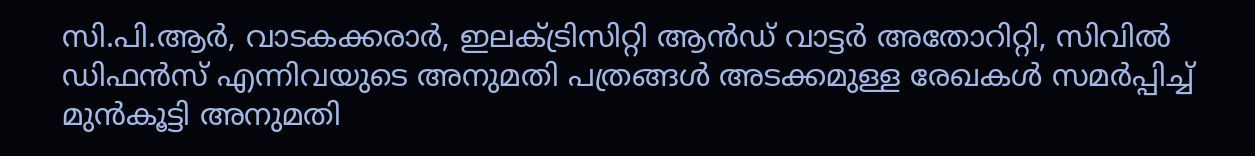സി.പി.ആർ, വാടകക്കരാർ, ഇലക്ട്രിസിറ്റി ആൻഡ് വാട്ടർ അതോറിറ്റി, സിവിൽ ഡിഫൻസ് എന്നിവയുടെ അനുമതി പത്രങ്ങൾ അടക്കമുള്ള രേഖകൾ സമർപ്പിച്ച് മുൻകൂട്ടി അനുമതി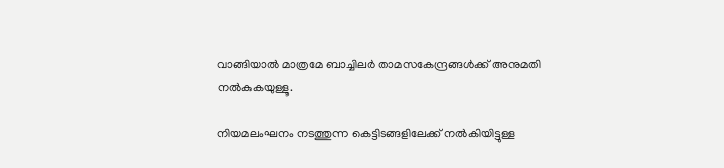വാങ്ങിയാൽ മാത്രമേ ബാച്ചിലർ താമസകേന്ദ്രങ്ങൾക്ക് അനുമതി നൽകുകയുള്ളൂ.

നിയമലംഘനം നടത്തുന്ന കെട്ടിടങ്ങളിലേക്ക് നൽകിയിട്ടുള്ള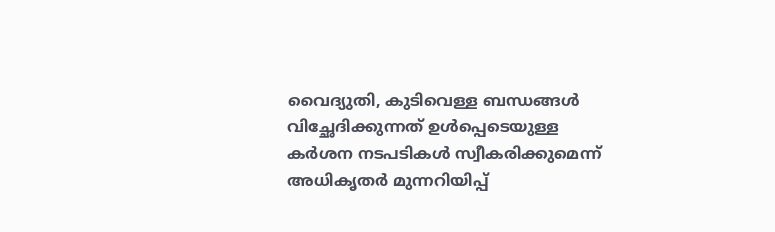വൈദ്യുതി, കുടിവെള്ള ബന്ധങ്ങൾ വിച്ഛേദിക്കുന്നത് ഉൾപ്പെടെയുള്ള കർശന നടപടികൾ സ്വീകരിക്കുമെന്ന് അധികൃതർ മുന്നറിയിപ്പ്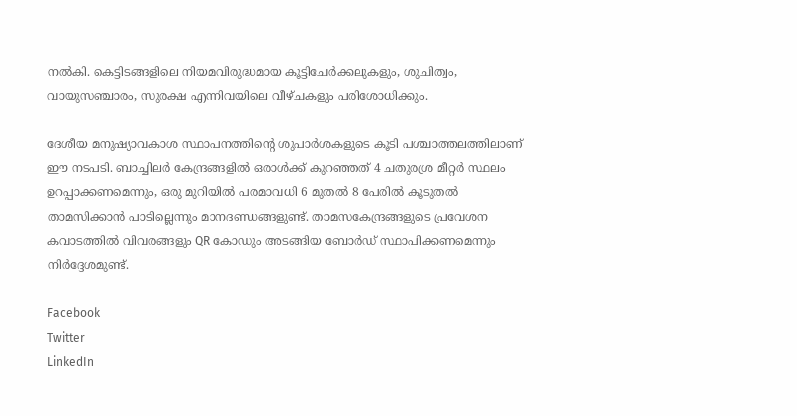നൽകി. കെട്ടിടങ്ങളിലെ നിയമവിരുദ്ധമായ കൂട്ടിചേർക്കലുകളും, ശുചിത്വം, വായുസഞ്ചാരം, സുരക്ഷ എന്നിവയിലെ വീഴ്ചകളും പരിശോധിക്കും.

ദേശീയ മനുഷ്യാവകാശ സ്ഥാപനത്തിന്റെ ശുപാർശകളുടെ കൂടി പശ്ചാത്തലത്തിലാണ് ഈ നടപടി. ബാച്ചിലർ കേന്ദ്രങ്ങളിൽ ഒരാൾക്ക് കുറഞ്ഞത് 4 ചതുരശ്ര മീറ്റർ സ്ഥലം ഉറപ്പാക്കണമെന്നും, ഒരു മുറിയിൽ പരമാവധി 6 മുതൽ 8 പേരിൽ കൂടുതൽ താമസിക്കാൻ പാടില്ലെന്നും മാനദണ്ഡങ്ങളുണ്ട്. താമസകേന്ദ്രങ്ങളുടെ പ്രവേശന കവാടത്തിൽ വിവരങ്ങളും QR കോഡും അടങ്ങിയ ബോർഡ് സ്ഥാപിക്കണമെന്നും നിർദ്ദേശമുണ്ട്.

Facebook
Twitter
LinkedIn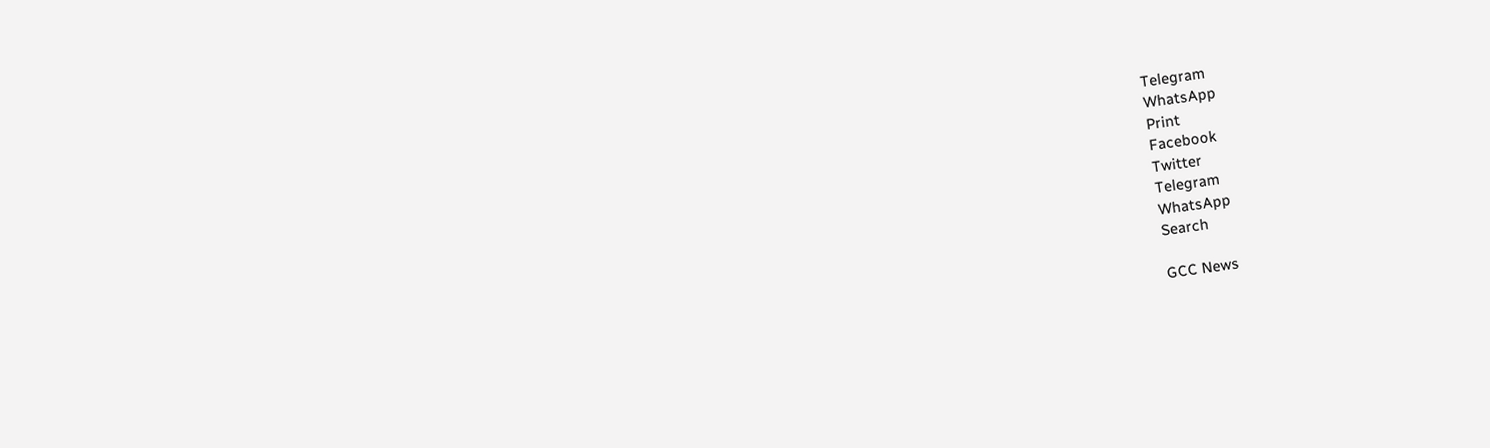Telegram
WhatsApp
Print
Facebook
Twitter
Telegram
WhatsApp
Search

GCC News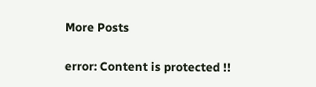More Posts

error: Content is protected !!